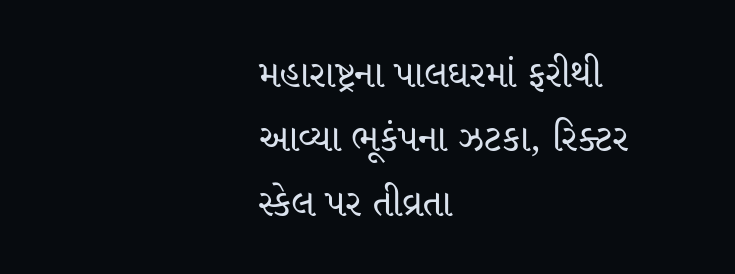મહારાષ્ટ્રના પાલઘરમાં ફરીથી આવ્યા ભૂકંપના ઝટકા, રિક્ટર સ્કેલ પર તીવ્રતા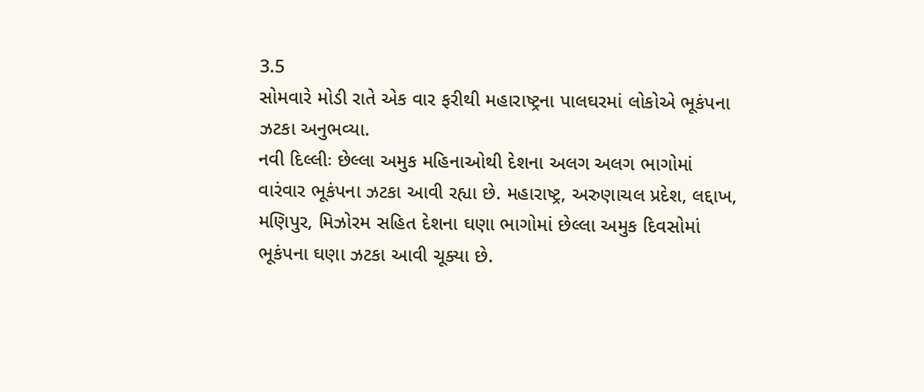3.5
સોમવારે મોડી રાતે એક વાર ફરીથી મહારાષ્ટ્રના પાલઘરમાં લોકોએ ભૂકંપના ઝટકા અનુભવ્યા.
નવી દિલ્લીઃ છેલ્લા અમુક મહિનાઓથી દેશના અલગ અલગ ભાગોમાં વારંવાર ભૂકંપના ઝટકા આવી રહ્યા છે. મહારાષ્ટ્ર, અરુણાચલ પ્રદેશ, લદ્દાખ, મણિપુર, મિઝોરમ સહિત દેશના ઘણા ભાગોમાં છેલ્લા અમુક દિવસોમાં ભૂકંપના ઘણા ઝટકા આવી ચૂક્યા છે.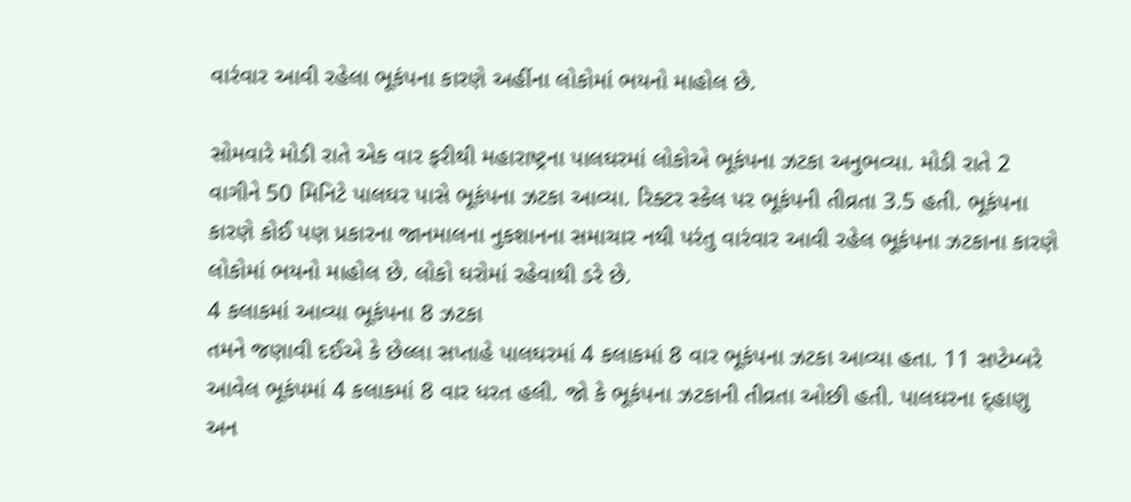વારંવાર આવી રહેલા ભૂકંપના કારણે અહીંના લોકોમાં ભયનો માહોલ છે.

સોમવારે મોડી રાતે એક વાર ફરીથી મહારાષ્ટ્રના પાલઘરમાં લોકોએ ભૂકંપના ઝટકા અનુભવ્યા. મોડી રાતે 2 વાગીને 50 મિનિટે પાલઘર પાસે ભૂકંપના ઝટકા આવ્યા. રિક્ટર સ્કેલ પર ભૂકંપની તીવ્રતા 3.5 હતી. ભૂકંપના કારણે કોઈ પણ પ્રકારના જાનમાલના નુકશાનના સમાચાર નથી પરંતુ વારંવાર આવી રહેલ ભૂકંપના ઝટકાના કારણે લોકોમાં ભયનો માહોલ છે. લોકો ઘરોમાં રહેવાથી ડરે છે.
4 કલાકમાં આવ્યા ભૂકંપના 8 ઝટકા
તમને જણાવી દઈએ કે છેલ્લા સપ્તાહે પાલઘરમાં 4 કલાકમાં 8 વાર ભૂકંપના ઝટકા આવ્યા હતા. 11 સપ્ટેમ્બરે આવેલ ભૂકંપમાં 4 કલાકમાં 8 વાર ધરત હલી. જો કે ભૂકંપના ઝટકાની તીવ્રતા ઓછી હતી. પાલઘરના દ્હાણુ અન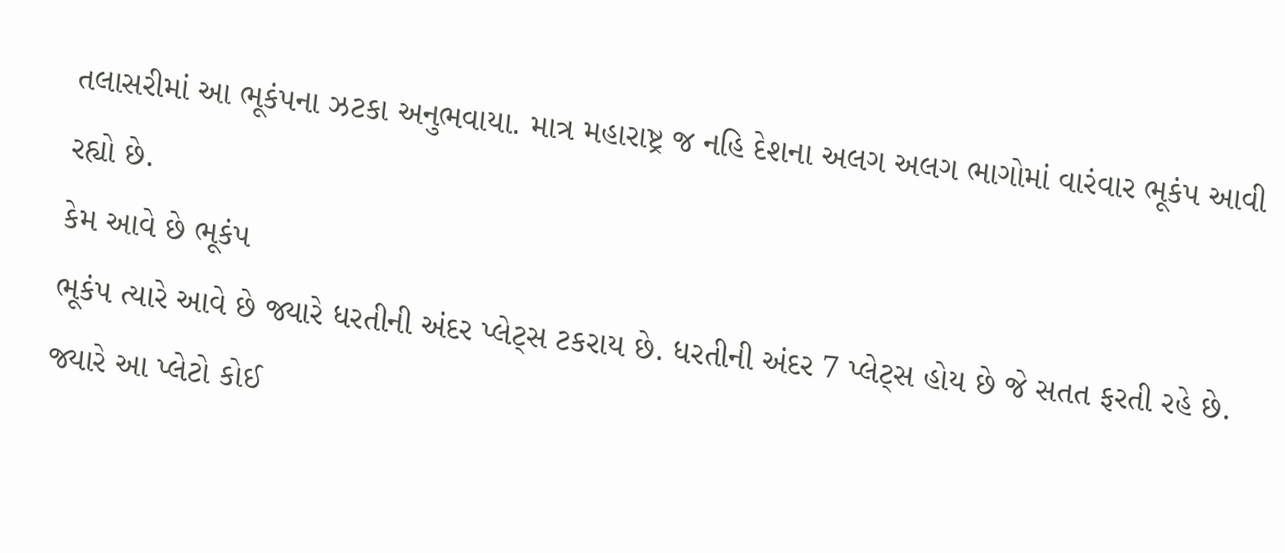તલાસરીમાં આ ભૂકંપના ઝટકા અનુભવાયા. માત્ર મહારાષ્ટ્ર જ નહિ દેશના અલગ અલગ ભાગોમાં વારંવાર ભૂકંપ આવી રહ્યો છે.
કેમ આવે છે ભૂકંપ
ભૂકંપ ત્યારે આવે છે જ્યારે ધરતીની અંદર પ્લેટ્સ ટકરાય છે. ધરતીની અંદર 7 પ્લેટ્સ હોય છે જે સતત ફરતી રહે છે. જ્યારે આ પ્લેટો કોઈ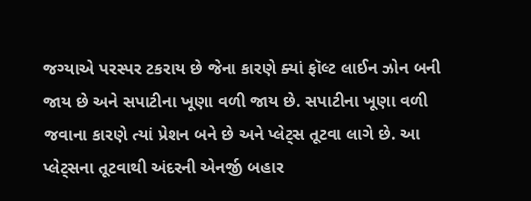જગ્યાએ પરસ્પર ટકરાય છે જેના કારણે ક્યાં ફૉલ્ટ લાઈન ઝોન બની જાય છે અને સપાટીના ખૂણા વળી જાય છે. સપાટીના ખૂણા વળી જવાના કારણે ત્યાં પ્રેશન બને છે અને પ્લેટ્સ તૂટવા લાગે છે. આ પ્લેટ્સના તૂટવાથી અંદરની એનર્જી બહાર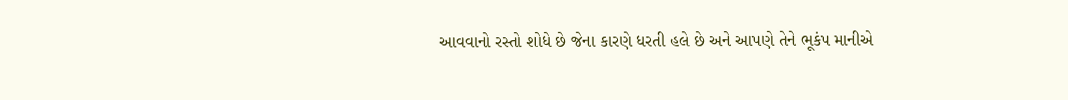આવવાનો રસ્તો શોધે છે જેના કારણે ધરતી હલે છે અને આપણે તેને ભૂકંપ માનીએ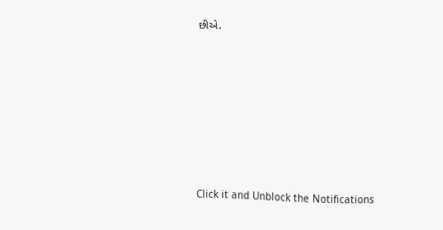છીએ.












Click it and Unblock the Notifications